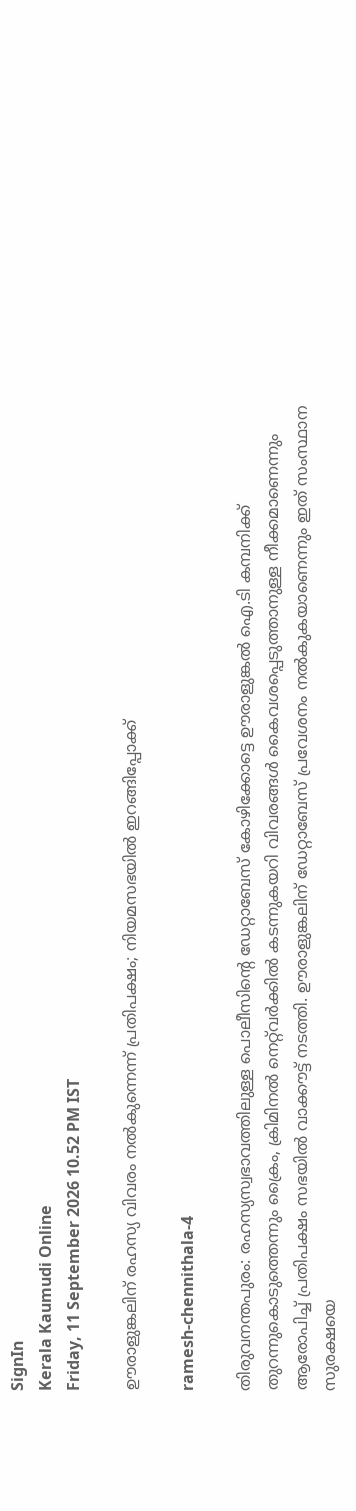SignIn
Kerala Kaumudi Online
Friday, 11 September 2026 10.52 PM IST

ഊരാളുങ്കലിന് രഹസ്യ വിവരം നൽകുന്നെന്ന് പ്രതിപക്ഷം; നിയമസഭയിൽ ഇറങ്ങിപ്പോക്ക്

ramesh-chennithala-4

തിരുവനന്തപുരം: രഹസ്യസ്വഭാവത്തിലുള്ള പൊലീസിന്റെ ഡേറ്റാബേസ് കോഴിക്കോട്ടെ ഊരാളുങ്കൽ ഐ.ടി കമ്പനിക്ക് തുറന്നുകൊടുത്തെന്നും ക്രൈം, ക്രിമിനൽ നെറ്റ്‌വർക്കിൽ കടന്നുകയറി വിവരങ്ങൾ കൈവശപ്പെടുത്താനുള്ള നീക്കമാണെന്നും ആരോപിച്ച് പ്രതിപക്ഷം സഭയിൽ വാക്കൗട്ട് നടത്തി. ഊരാളുങ്കലിന് ഡേറ്റാബേസ് പ്രവേശനം നൽകുകയാണെന്നും ഇത് സംസ്ഥാന സുരക്ഷയെ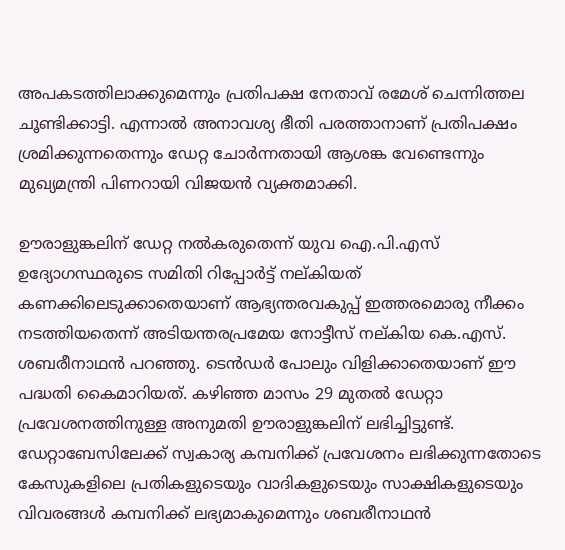അപകടത്തിലാക്കുമെന്നും പ്രതിപക്ഷ നേതാവ് രമേശ് ചെന്നിത്തല ചൂണ്ടിക്കാട്ടി. എന്നാൽ അനാവശ്യ ഭീതി പരത്താനാണ് പ്രതിപക്ഷം ശ്രമിക്കുന്നതെന്നും ഡേറ്റ ചോർന്നതായി ആശങ്ക വേണ്ടെന്നും മുഖ്യമന്ത്രി പിണറായി വിജയൻ വ്യക്തമാക്കി.

ഊരാളുങ്കലിന് ഡേറ്റ നൽകരുതെന്ന് യുവ ഐ.പി.എസ് ഉദ്യോഗസ്ഥരുടെ സമിതി റിപ്പോർട്ട് നല്കിയത് കണക്കിലെടുക്കാതെയാണ് ആഭ്യന്തരവകുപ്പ് ഇത്തരമൊരു നീക്കം നടത്തിയതെന്ന് അടിയന്തരപ്രമേയ നോട്ടീസ് നല്കിയ കെ.എസ്. ശബരീനാഥൻ പറഞ്ഞു. ടെൻഡർ പോലും വിളിക്കാതെയാണ് ഈ പദ്ധതി കൈമാറിയത്. കഴിഞ്ഞ മാസം 29 മുതൽ ഡേറ്റാ പ്രവേശനത്തിനുള്ള അനുമതി ഊരാളുങ്കലിന് ലഭിച്ചിട്ടുണ്ട്. ഡേറ്റാബേസിലേക്ക് സ്വകാര്യ കമ്പനിക്ക് പ്രവേശനം ലഭിക്കുന്നതോടെ കേസുകളിലെ പ്രതികളുടെയും വാദികളുടെയും സാക്ഷികളുടെയും വിവരങ്ങൾ കമ്പനിക്ക് ലഭ്യമാകുമെന്നും ശബരീനാഥൻ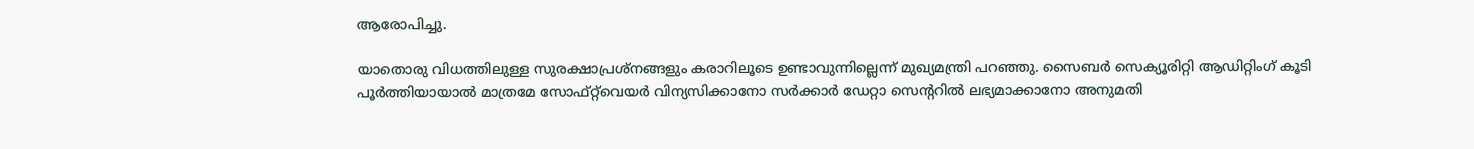ആരോപിച്ചു.

യാതൊരു വിധത്തിലുള്ള സുരക്ഷാപ്രശ്‌നങ്ങളും കരാറിലൂടെ ഉണ്ടാവുന്നില്ലെന്ന് മുഖ്യമന്ത്രി പറഞ്ഞു. സൈബർ സെക്യൂരിറ്റി ആഡിറ്റിംഗ് കൂടി പൂർത്തിയായാൽ മാത്രമേ സോഫ്‌റ്റ്‌വെയർ വിന്യസിക്കാനോ സർക്കാർ ഡേറ്റാ സെന്ററിൽ ലഭ്യമാക്കാനോ അനുമതി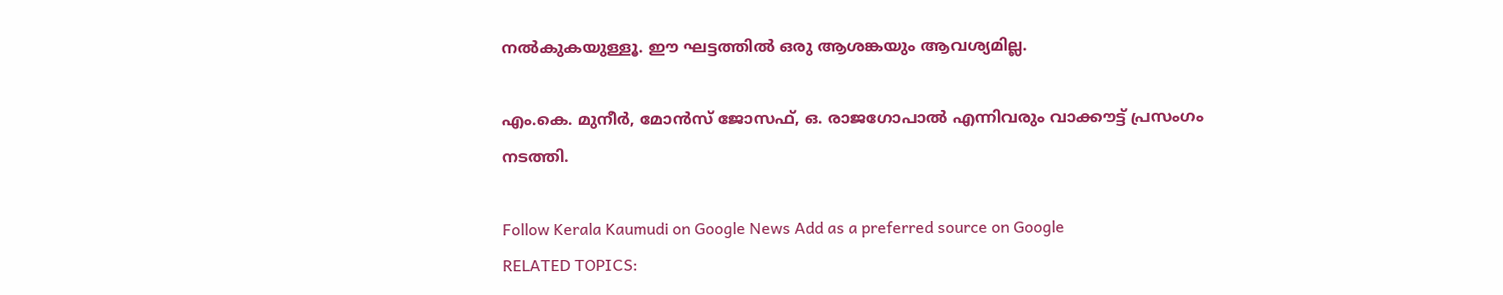നൽകുകയുള്ളൂ. ഈ ഘട്ടത്തിൽ ഒരു ആശങ്കയും ആവശ്യമില്ല.

എം.കെ. മുനീർ, മോൻസ് ജോസഫ്, ഒ. രാജഗോപാൽ എന്നിവരും വാക്കൗട്ട് പ്രസംഗം നടത്തി.

Follow Kerala Kaumudi on Google News Add as a preferred source on Google
RELATED TOPICS: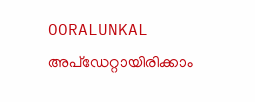OORALUNKAL
അപ്ഡേറ്റായിരിക്കാം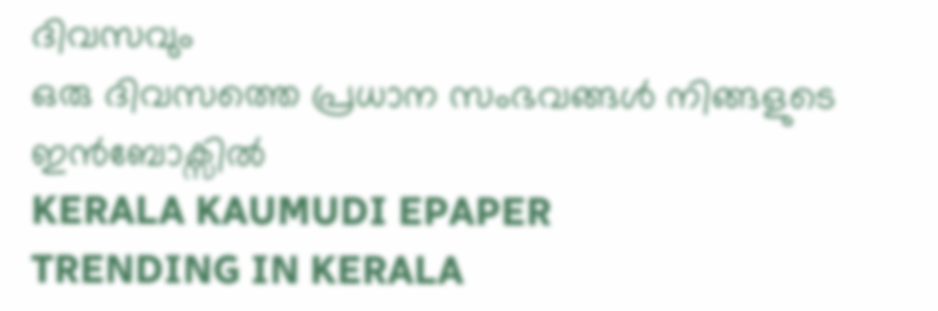ദിവസവും
ഒരു ദിവസത്തെ പ്രധാന സംഭവങ്ങൾ നിങ്ങളുടെ ഇൻബോക്സിൽ
KERALA KAUMUDI EPAPER
TRENDING IN KERALA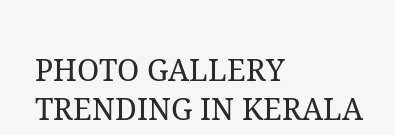PHOTO GALLERY
TRENDING IN KERALA